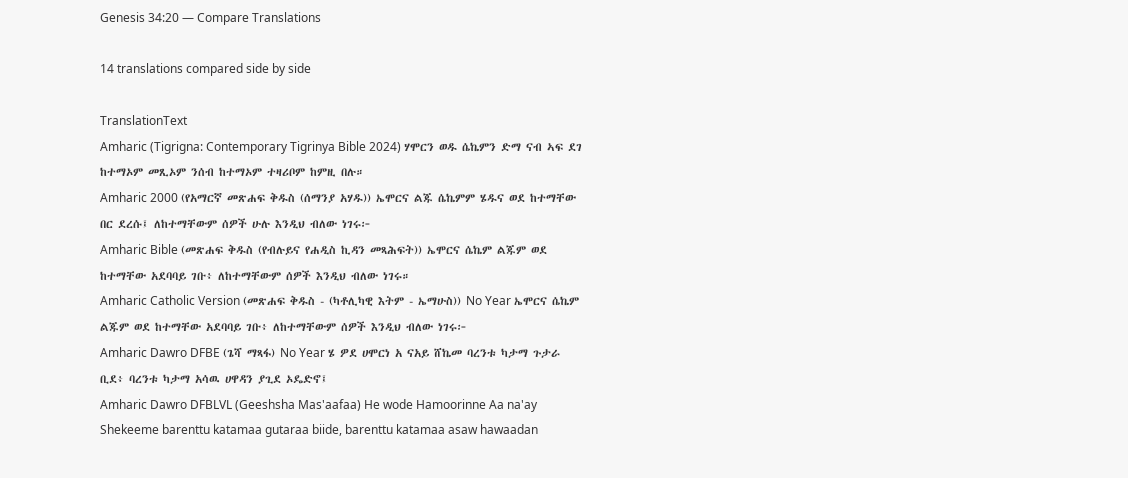Genesis 34:20 — Compare Translations

14 translations compared side by side

TranslationText
Amharic (Tigrigna: Contemporary Tigrinya Bible 2024) ሃሞርን ወዱ ሴኬምን ድማ ናብ ኣፍ ደገ ከተማኦም መጺኦም ንሰብ ከተማኦም ተዛሪቦም ከምዚ በሉ።
Amharic 2000 (የአማርኛ መጽሐፍ ቅዱስ (ሰማንያ አሃዱ)) ኤሞርና ልጁ ሴኬምም ሄዱና ወደ ከተማቸው በር ደረሱ፤ ለከተማቸውም ሰዎች ሁሉ እንዲህ ብለው ነገሩ፦
Amharic Bible (መጽሐፍ ቅዱስ (የብሉይና የሐዲስ ኪዳን መጻሕፍት)) ኤሞርና ሴኬም ልጁም ወደ ከተማቸው አደባባይ ገቡ፥ ለከተማቸውም ሰዎች እንዲህ ብለው ነገሩ።
Amharic Catholic Version (መጽሐፍ ቅዱስ - (ካቶሊካዊ እትም - ኤማሁስ)) No Year ኤሞርና ሴኬም ልጁም ወደ ከተማቸው አደባባይ ገቡ፥ ለከተማቸውም ሰዎች እንዲህ ብለው ነገሩ፦
Amharic Dawro DFBE (ጌሻ ማጻፋ) No Year ሄ ዎደ ሀሞርነ አ ናአይ ሸኬመ ባረንቱ ካታማ ጉታራ ቢደ፥ ባረንቱ ካታማ አሳዉ ሀዋዳን ያጊደ ኦዴድኖ፤
Amharic Dawro DFBLVL (Geeshsha Mas'aafaa) He wode Hamoorinne Aa na'ay Shekeeme barenttu katamaa gutaraa biide, barenttu katamaa asaw hawaadan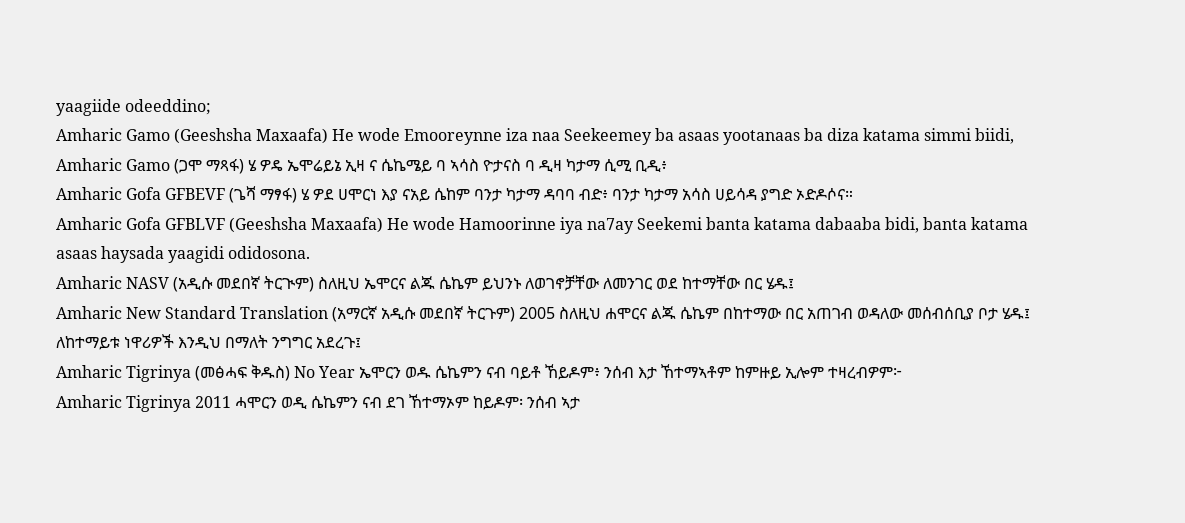yaagiide odeeddino;
Amharic Gamo (Geeshsha Maxaafa) He wode Emooreynne iza naa Seekeemey ba asaas yootanaas ba diza katama simmi biidi,
Amharic Gamo (ጋሞ ማጻፋ) ሄ ዎዴ ኤሞሬይኔ ኢዛ ና ሴኬሜይ ባ ኣሳስ ዮታናስ ባ ዲዛ ካታማ ሲሚ ቢዲ፥
Amharic Gofa GFBEVF (ጌሻ ማፃፋ) ሄ ዎደ ሀሞርነ እያ ናአይ ሴከም ባንታ ካታማ ዳባባ ብድ፥ ባንታ ካታማ አሳስ ሀይሳዳ ያግድ ኦድዶሶና።
Amharic Gofa GFBLVF (Geeshsha Maxaafa) He wode Hamoorinne iya na7ay Seekemi banta katama dabaaba bidi, banta katama asaas haysada yaagidi odidosona.
Amharic NASV (አዲሱ መደበኛ ትርጒም) ስለዚህ ኤሞርና ልጁ ሴኬም ይህንኑ ለወገኖቻቸው ለመንገር ወደ ከተማቸው በር ሄዱ፤
Amharic New Standard Translation (አማርኛ አዲሱ መደበኛ ትርጉም) 2005 ስለዚህ ሐሞርና ልጁ ሴኬም በከተማው በር አጠገብ ወዳለው መሰብሰቢያ ቦታ ሄዱ፤ ለከተማይቱ ነዋሪዎች እንዲህ በማለት ንግግር አደረጉ፤
Amharic Tigrinya (መፅሓፍ ቅዱስ) No Year ኤሞርን ወዱ ሴኬምን ናብ ባይቶ ኸይዶም፥ ንሰብ እታ ኸተማኣቶም ከምዙይ ኢሎም ተዛረብዎም፦
Amharic Tigrinya 2011 ሓሞርን ወዲ ሴኬምን ናብ ደገ ኸተማኦም ከይዶም፡ ንሰብ ኣታ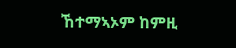ኸተማኣኦም ከምዚ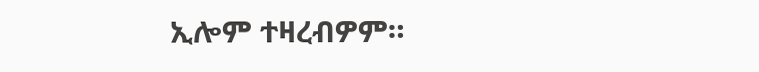ኢሎም ተዛረብዎም።